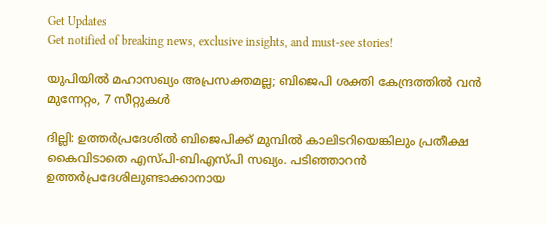Get Updates
Get notified of breaking news, exclusive insights, and must-see stories!

യുപിയിൽ മഹാസഖ്യം അപ്രസക്തമല്ല; ബിജെപി ശക്തി കേന്ദ്രത്തിൽ വൻ മുന്നേറ്റം, 7 സീറ്റുകൾ

ദില്ലി: ഉത്തർപ്രദേശിൽ ബിജെപിക്ക് മുമ്പിൽ കാലിടറിയെങ്കിലും പ്രതീക്ഷ കൈവിടാതെ എസ്പി-ബിഎസ്പി സഖ്യം. പടിഞ്ഞാറൻ ഉത്തർപ്രദേശിലുണ്ടാക്കാനായ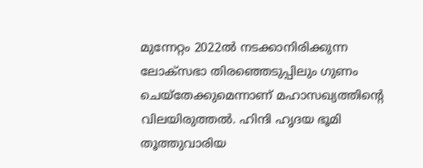മുന്നേറ്റം 2022ൽ നടക്കാനിരിക്കുന്ന ലോക്സഭാ തിരഞ്ഞെടുപ്പിലും ഗുണം ചെയ്തേക്കുമെന്നാണ് മഹാസഖ്യത്തിന്റെ വിലയിരുത്തൽ. ഹിന്ദി ഹൃദയ ഭൂമി തൂത്തുവാരിയ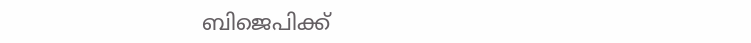ബിജെപിക്ക്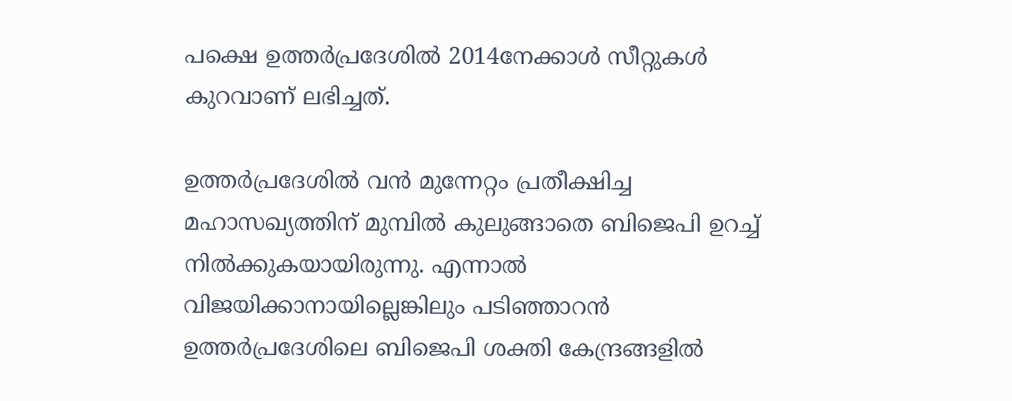പക്ഷെ ഉത്തർപ്രദേശിൽ 2014നേക്കാൾ സീറ്റുകൾ കുറവാണ് ലഭിച്ചത്.

ഉത്തർപ്രദേശിൽ വൻ മുന്നേറ്റം പ്രതീക്ഷിച്ച മഹാസഖ്യത്തിന് മുമ്പിൽ കുലുങ്ങാതെ ബിജെപി ഉറച്ച് നിൽക്കുകയായിരുന്നു. എന്നാൽ വിജയിക്കാനായില്ലെങ്കിലും പടിഞ്ഞാറൻ ഉത്തർപ്രദേശിലെ ബിജെപി ശക്തി കേന്ദ്രങ്ങളിൽ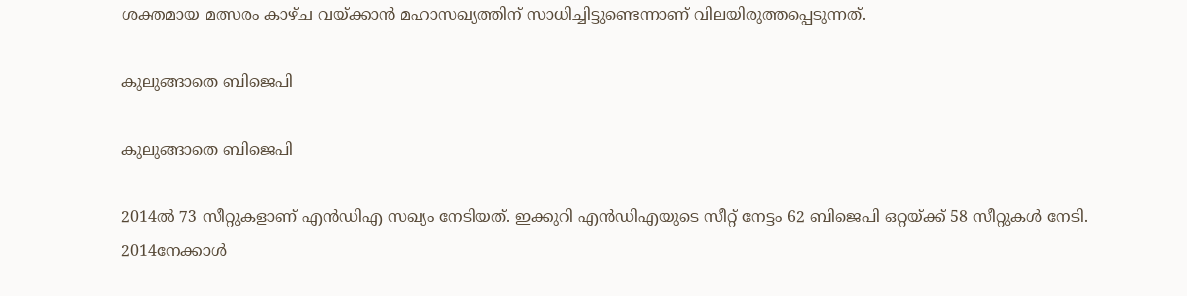ശക്തമായ മത്സരം കാഴ്ച വയ്ക്കാൻ മഹാസഖ്യത്തിന് സാധിച്ചിട്ടുണ്ടെന്നാണ് വിലയിരുത്തപ്പെടുന്നത്.

കുലുങ്ങാതെ ബിജെപി

കുലുങ്ങാതെ ബിജെപി

2014ൽ 73 സീറ്റുകളാണ് എൻഡിഎ സഖ്യം നേടിയത്. ഇക്കുറി എൻഡിഎയുടെ സീറ്റ് നേട്ടം 62 ബിജെപി ഒറ്റയ്ക്ക് 58 സീറ്റുകൾ നേടി. 2014നേക്കാൾ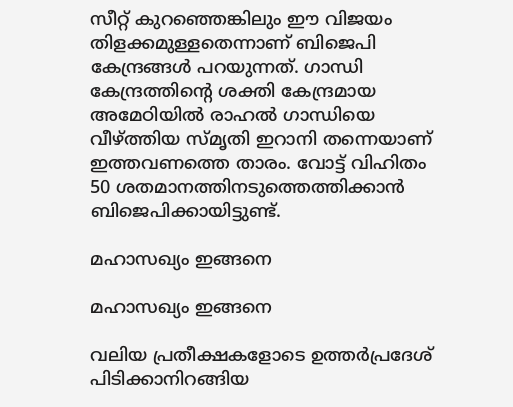സീറ്റ് കുറഞ്ഞെങ്കിലും ഈ വിജയം തിളക്കമുള്ളതെന്നാണ് ബിജെപി കേന്ദ്രങ്ങൾ പറയുന്നത്. ഗാന്ധി കേന്ദ്രത്തിന്റെ ശക്തി കേന്ദ്രമായ അമേഠിയിൽ രാഹൽ ഗാന്ധിയെ വീഴ്ത്തിയ സ്മൃതി ഇറാനി തന്നെയാണ് ഇത്തവണത്തെ താരം. വോട്ട് വിഹിതം 50 ശതമാനത്തിനടുത്തെത്തിക്കാൻ ബിജെപിക്കായിട്ടുണ്ട്.

മഹാസഖ്യം ഇങ്ങനെ

മഹാസഖ്യം ഇങ്ങനെ

വലിയ പ്രതീക്ഷകളോടെ ഉത്തർപ്രദേശ് പിടിക്കാനിറങ്ങിയ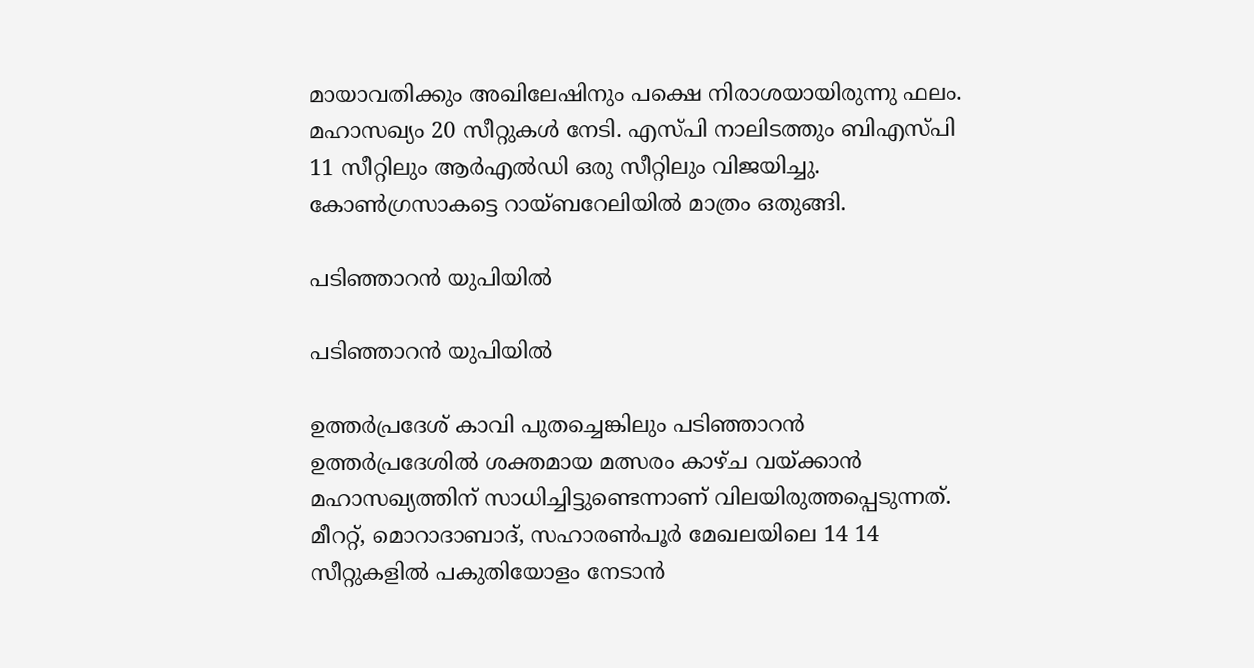മായാവതിക്കും അഖിലേഷിനും പക്ഷെ നിരാശയായിരുന്നു ഫലം. മഹാസഖ്യം 20 സീറ്റുകൾ നേടി. എസ്പി നാലിടത്തും ബിഎസ്പി 11 സീറ്റിലും ആർഎൽഡി ഒരു സീറ്റിലും വിജയിച്ചു. കോൺഗ്രസാകട്ടെ റായ്ബറേലിയിൽ മാത്രം ഒതുങ്ങി.

പടിഞ്ഞാറൻ യുപിയിൽ

പടിഞ്ഞാറൻ യുപിയിൽ

ഉത്തർപ്രദേശ് കാവി പുതച്ചെങ്കിലും പടിഞ്ഞാറൻ ഉത്തർപ്രദേശിൽ ശക്തമായ മത്സരം കാഴ്ച വയ്ക്കാൻ മഹാസഖ്യത്തിന് സാധിച്ചിട്ടുണ്ടെന്നാണ് വിലയിരുത്തപ്പെടുന്നത്. മീററ്റ്, മൊറാദാബാദ്, സഹാരൺപൂർ മേഖലയിലെ 14 14 സീറ്റുകളിൽ പകുതിയോളം നേടാൻ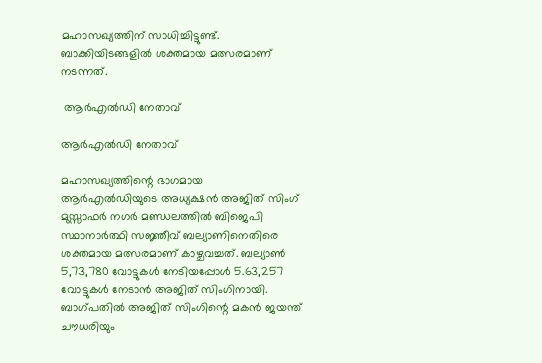മഹാസഖ്യത്തിന് സാധിച്ചിട്ടുണ്ട്. ബാക്കിയിടങ്ങളിൽ ശക്തമായ മത്സരമാണ് നടന്നത്.

 ആർഎൽഡി നേതാവ്

ആർഎൽഡി നേതാവ്

മഹാസഖ്യത്തിന്റെ ഭാഗമായ ആർഎൽഡിയുടെ അധ്യക്ഷൻ അജിത് സിംഗ് മുസ്സാഫർ നഗർ മണ്ഡലത്തിൽ ബിജെപി സ്ഥാനാർത്ഥി സജ്ഞീവ് ബല്യാണിനെതിരെ ശക്തമായ മത്സരമാണ് കാഴ്ചവച്ചത്. ബല്യാൺ 5,73,780 വോട്ടുകൾ നേടിയപ്പോൾ 5.63,257 വോട്ടുകൾ നേടാൻ അജിത് സിംഗിനായി. ബാഗ്പതിൽ അജിത് സിംഗിന്റെ മകൻ ജയന്ത് ചൗധരിയും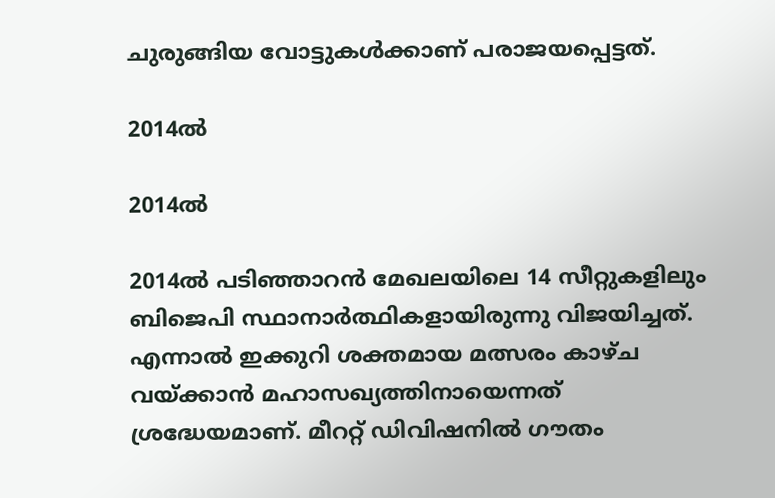ചുരുങ്ങിയ വോട്ടുകൾക്കാണ് പരാജയപ്പെട്ടത്.

2014ൽ

2014ൽ

2014ൽ പടിഞ്ഞാറൻ മേഖലയിലെ 14 സീറ്റുകളിലും ബിജെപി സ്ഥാനാർത്ഥികളായിരുന്നു വിജയിച്ചത്. എന്നാൽ ഇക്കുറി ശക്തമായ മത്സരം കാഴ്ച വയ്ക്കാൻ മഹാസഖ്യത്തിനായെന്നത് ശ്രദ്ധേയമാണ്. മീററ്റ് ഡിവിഷനിൽ ഗൗതം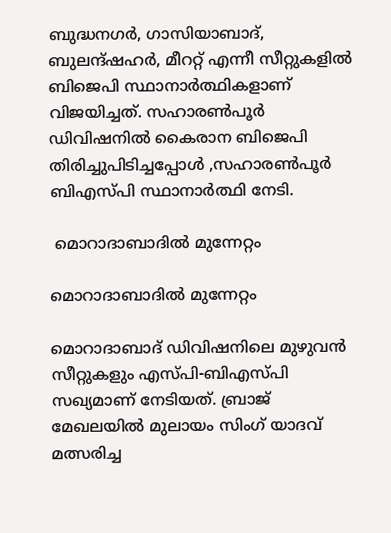ബുദ്ധനഗർ, ഗാസിയാബാദ്, ബുലന്ദ്ഷഹർ, മീററ്റ് എന്നീ സീറ്റുകളിൽ ബിജെപി സ്ഥാനാർത്ഥികളാണ് വിജയിച്ചത്. സഹാരൺപൂർ ഡിവിഷനിൽ കൈരാന ബിജെപി തിരിച്ചുപിടിച്ചപ്പോൾ ,സഹാരൺപൂർ ബിഎസ്പി സ്ഥാനാർത്ഥി നേടി.

 മൊറാദാബാദിൽ മുന്നേറ്റം

മൊറാദാബാദിൽ മുന്നേറ്റം

മൊറാദാബാദ് ഡിവിഷനിലെ മുഴുവൻ സീറ്റുകളും എസ്പി-ബിഎസ്പി സഖ്യമാണ് നേടിയത്. ബ്രാജ് മേഖലയിൽ മുലായം സിംഗ് യാദവ് മത്സരിച്ച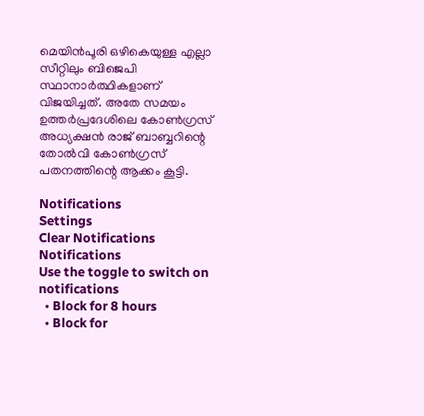മെയിൻപൂരി ഒഴികെയുള്ള എല്ലാ സീറ്റിലും ബിജെപി സ്ഥാനാർത്ഥികളാണ് വിജയിച്ചത്. അതേ സമയം ഉത്തർപ്രദേശിലെ കോൺഗ്രസ് അധ്യക്ഷൻ രാജ് ബാബ്ബറിന്റെ തോൽവി കോൺഗ്രസ് പതനത്തിന്റെ ആക്കം കൂട്ടി.

Notifications
Settings
Clear Notifications
Notifications
Use the toggle to switch on notifications
  • Block for 8 hours
  • Block for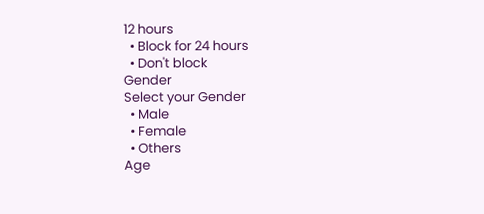12 hours
  • Block for 24 hours
  • Don't block
Gender
Select your Gender
  • Male
  • Female
  • Others
Age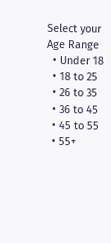Select your Age Range
  • Under 18
  • 18 to 25
  • 26 to 35
  • 36 to 45
  • 45 to 55
  • 55+